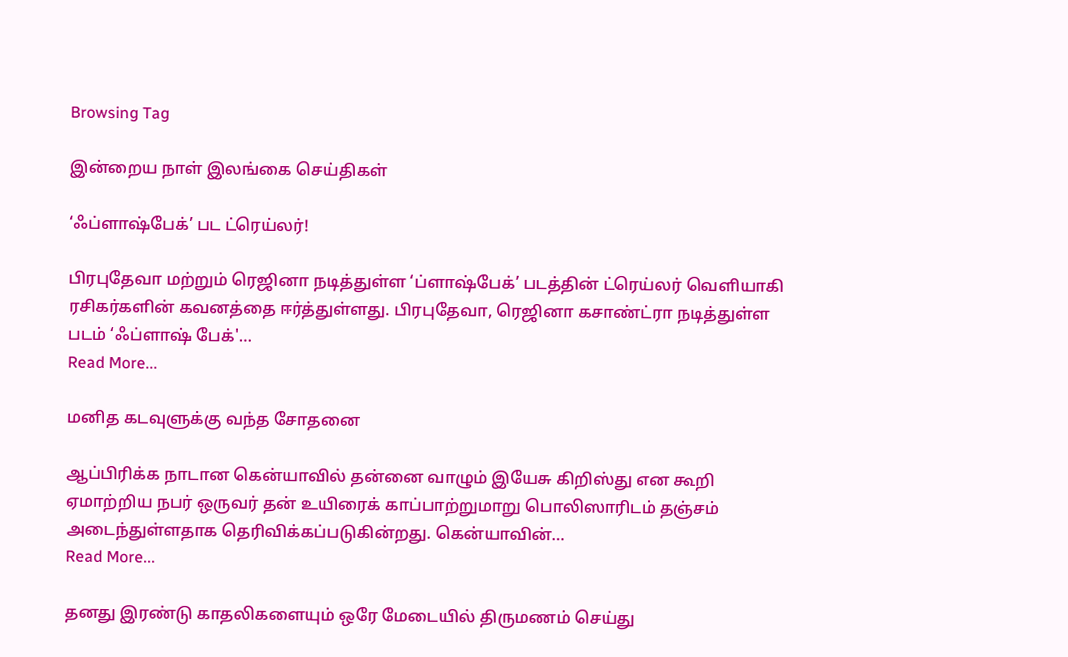Browsing Tag

இன்றைய நாள் இலங்கை செய்திகள்

‘ஃப்ளாஷ்பேக்’ பட ட்ரெய்லர்!

பிரபுதேவா மற்றும் ரெஜினா நடித்துள்ள ‘ப்ளாஷ்பேக்’ படத்தின் ட்ரெய்லர் வெளியாகி ரசிகர்களின் கவனத்தை ஈர்த்துள்ளது. பிரபுதேவா, ரெஜினா கசாண்ட்ரா நடித்துள்ள படம் ‘ஃப்ளாஷ் பேக்'…
Read More...

மனித கடவுளுக்கு வந்த சோதனை

ஆப்பிரிக்க நாடான கென்யாவில் தன்னை வாழும் இயேசு கிறிஸ்து என கூறி ஏமாற்றிய நபர் ஒருவர் தன் உயிரைக் காப்பாற்றுமாறு பொலிஸாரிடம் தஞ்சம் அடைந்துள்ளதாக தெரிவிக்கப்படுகின்றது. கென்யாவின்…
Read More...

தனது இரண்டு காதலிகளையும் ஒரே மேடையில் திருமணம் செய்து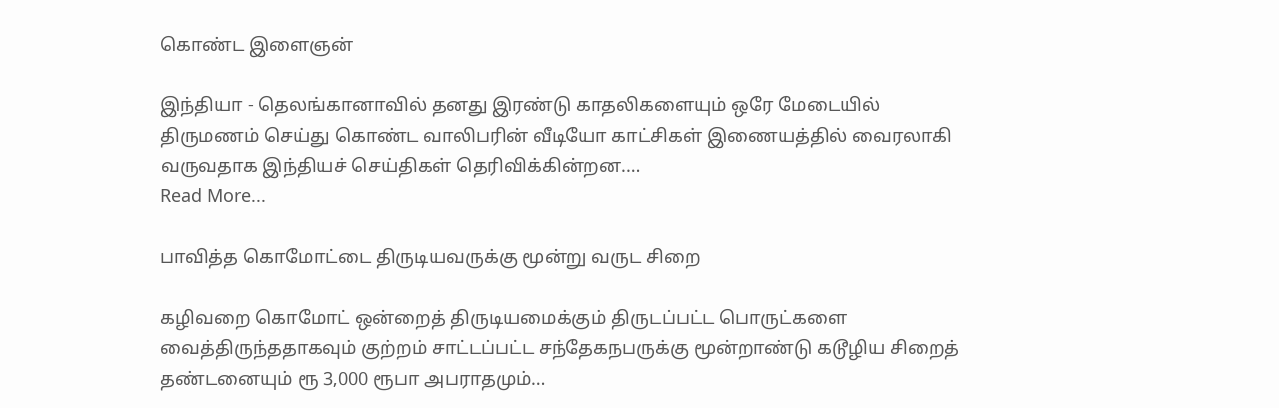கொண்ட இளைஞன்

இந்தியா - தெலங்கானாவில் தனது இரண்டு காதலிகளையும் ஒரே மேடையில் திருமணம் செய்து கொண்ட வாலிபரின் வீடியோ காட்சிகள் இணையத்தில் வைரலாகி வருவதாக இந்தியச் செய்திகள் தெரிவிக்கின்றன.…
Read More...

பாவித்த கொமோட்டை திருடியவருக்கு மூன்று வருட சிறை

கழிவறை கொமோட் ஒன்றைத் திருடியமைக்கும் திருடப்பட்ட பொருட்களை வைத்திருந்ததாகவும் குற்றம் சாட்டப்பட்ட சந்தேகநபருக்கு மூன்றாண்டு கடூழிய சிறைத் தண்டனையும் ரூ 3,000 ரூபா அபராதமும்…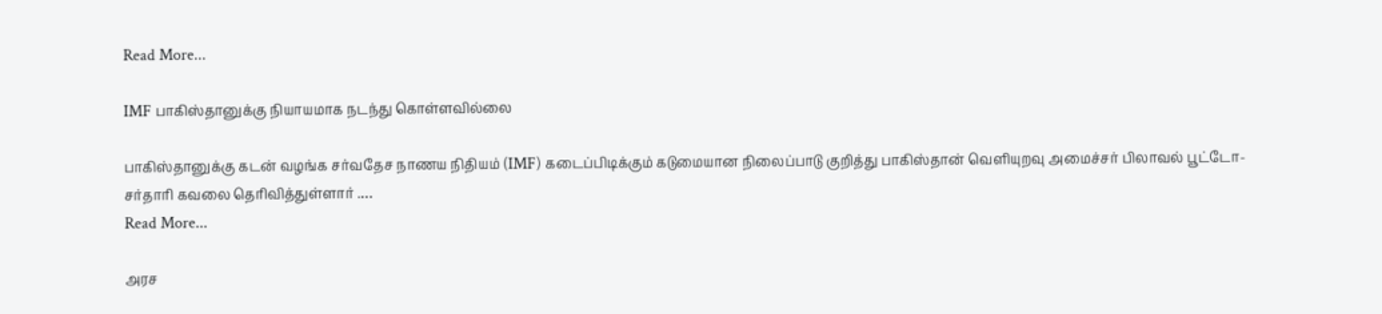Read More...

IMF பாகிஸ்தானுக்கு நியாயமாக நடந்து கொள்ளவில்லை

பாகிஸ்தானுக்கு கடன் வழங்க சர்வதேச நாணய நிதியம் (IMF) கடைப்பிடிக்கும் கடுமையான நிலைப்பாடு குறித்து பாகிஸ்தான் வெளியுறவு அமைச்சர் பிலாவல் பூட்டோ-சர்தாரி கவலை தெரிவித்துள்ளார் .…
Read More...

அரச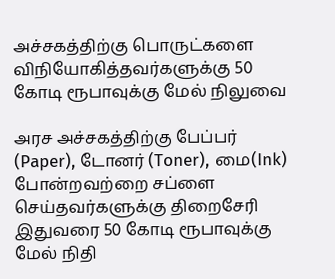அச்சகத்திற்கு பொருட்களை விநியோகித்தவர்களுக்கு 50 கோடி ரூபாவுக்கு மேல் நிலுவை

அரச அச்சகத்திற்கு பேப்பர் (Paper), டோனர் (Toner), மை(Ink) போன்றவற்றை சப்ளை செய்தவர்களுக்கு திறைசேரி இதுவரை 50 கோடி ரூபாவுக்கு மேல் நிதி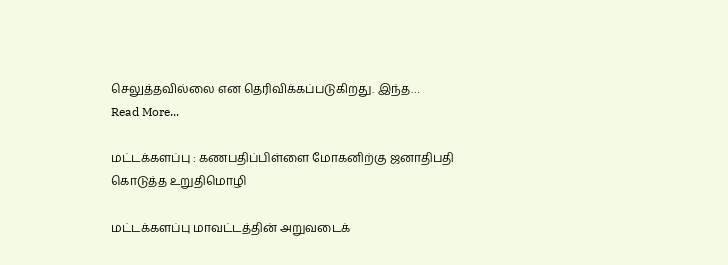செலுத்தவில்லை என தெரிவிக்கப்படுகிறது. இந்த…
Read More...

மட்டக்களப்பு : கணபதிப்பிள்ளை மோகனிற்கு ஜனாதிபதி கொடுத்த உறுதிமொழி

மட்டக்களப்பு மாவட்டத்தின் அறுவடைக்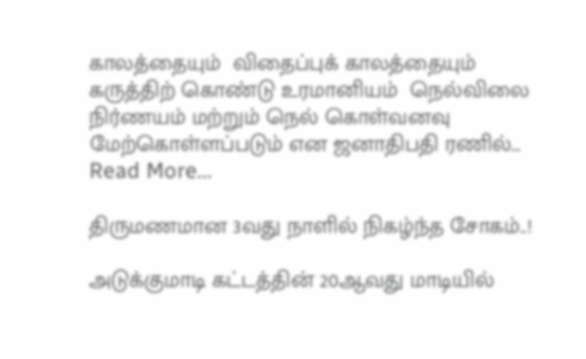காலத்தையும்  விதைப்புக் காலத்தையும் கருத்திற் கொண்டு உரமானியம்  நெல்விலை நிர்ணயம் மற்றும் நெல் கொள்வனவு மேற்கொள்ளப்படும் என ஜனாதிபதி ரணில்…
Read More...

திருமணமான 3வது நாளில் நிகழ்ந்த சோகம்..!

அடுக்குமாடி கட்டத்தின் 20ஆவது மாடியில்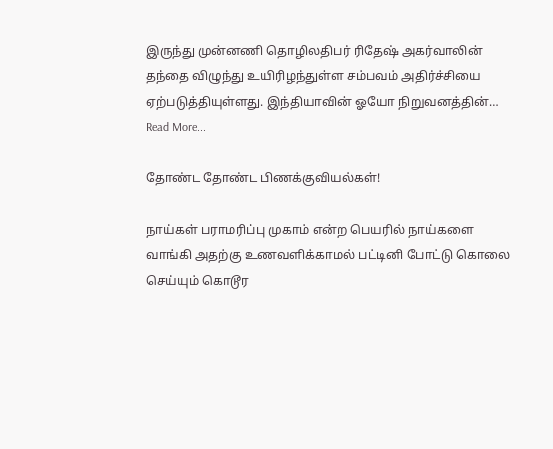இருந்து முன்னணி தொழிலதிபர் ரிதேஷ் அகர்வாலின் தந்தை விழுந்து உயிரிழந்துள்ள சம்பவம் அதிர்ச்சியை ஏற்படுத்தியுள்ளது. இந்தியாவின் ஓயோ நிறுவனத்தின்…
Read More...

தோண்ட தோண்ட பிணக்குவியல்கள்!

நாய்கள் பராமரிப்பு முகாம் என்ற பெயரில் நாய்களை வாங்கி அதற்கு உணவளிக்காமல் பட்டினி போட்டு கொலை செய்யும் கொடூர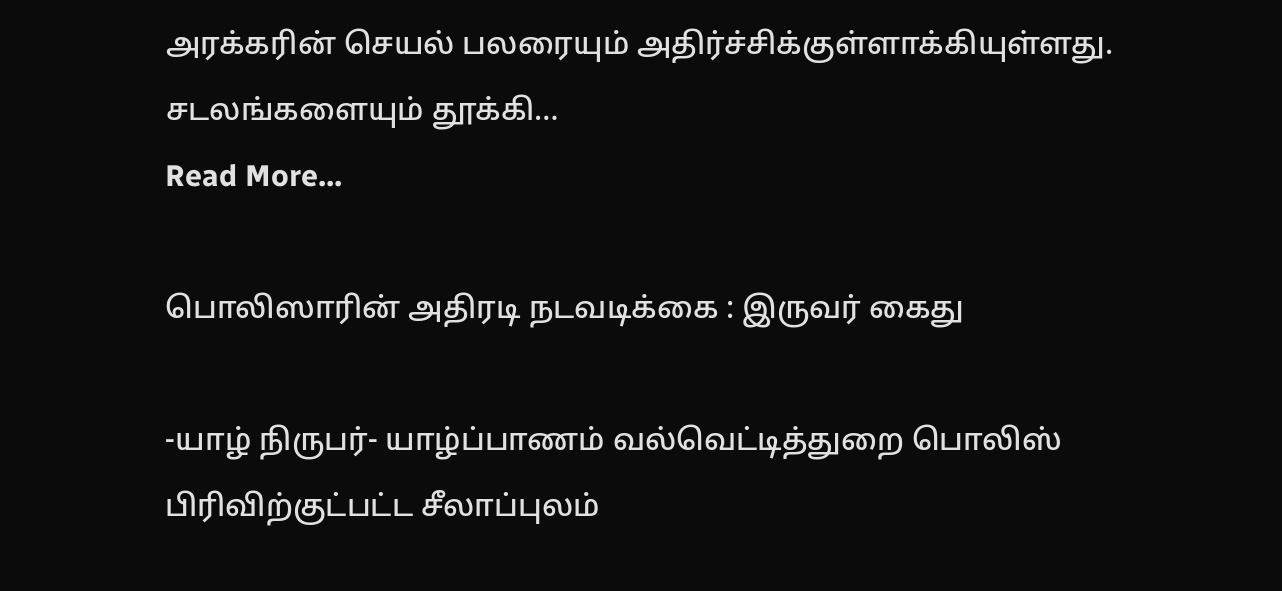அரக்கரின் செயல் பலரையும் அதிர்ச்சிக்குள்ளாக்கியுள்ளது. சடலங்களையும் தூக்கி…
Read More...

பொலிஸாரின் அதிரடி நடவடிக்கை : இருவர் கைது

-யாழ் நிருபர்- யாழ்ப்பாணம் வல்வெட்டித்துறை பொலிஸ் பிரிவிற்குட்பட்ட சீலாப்புலம்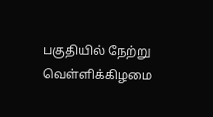பகுதியில் நேற்று வெள்ளிக்கிழமை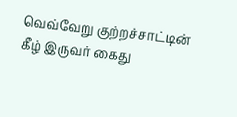வெவ்வேறு குற்றச்சாட்டின் கீழ் இருவர் கைது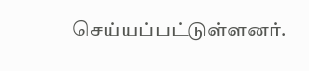செய்யப்பட்டுள்ளனர்.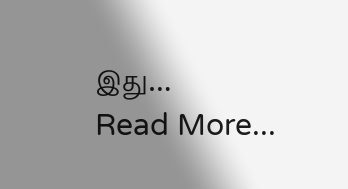இது…
Read More...